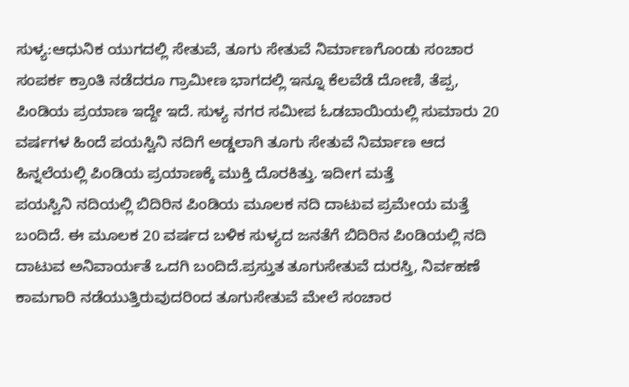ಸುಳ್ಯ:ಆಧುನಿಕ ಯುಗದಲ್ಲಿ ಸೇತುವೆ, ತೂಗು ಸೇತುವೆ ನಿರ್ಮಾಣಗೊಂಡು ಸಂಚಾರ ಸಂಪರ್ಕ ಕ್ರಾಂತಿ ನಡೆದರೂ ಗ್ರಾಮೀಣ ಭಾಗದಲ್ಲಿ ಇನ್ನೂ ಕೆಲವೆಡೆ ದೋಣಿ, ತೆಪ್ಪ, ಪಿಂಡಿಯ ಪ್ರಯಾಣ ಇದ್ದೇ ಇದೆ. ಸುಳ್ಯ ನಗರ ಸಮೀಪ ಓಡಬಾಯಿಯಲ್ಲಿ ಸುಮಾರು 20 ವರ್ಷಗಳ ಹಿಂದೆ ಪಯಸ್ವಿನಿ ನದಿಗೆ ಅಡ್ಡಲಾಗಿ ತೂಗು ಸೇತುವೆ ನಿರ್ಮಾಣ ಆದ ಹಿನ್ನಲೆಯಲ್ಲಿ ಪಿಂಡಿಯ ಪ್ರಯಾಣಕ್ಕೆ ಮುಕ್ತಿ ದೊರಕಿತ್ತು. ಇದೀಗ ಮತ್ತೆ
ಪಯಸ್ವಿನಿ ನದಿಯಲ್ಲಿ ಬಿದಿರಿನ ಪಿಂಡಿಯ ಮೂಲಕ ನದಿ ದಾಟುವ ಪ್ರಮೇಯ ಮತ್ತೆ ಬಂದಿದೆ. ಈ ಮೂಲಕ 20 ವರ್ಷದ ಬಳಿಕ ಸುಳ್ಯದ ಜನತೆಗೆ ಬಿದಿರಿನ ಪಿಂಡಿಯಲ್ಲಿ ನದಿ ದಾಟುವ ಅನಿವಾರ್ಯತೆ ಒದಗಿ ಬಂದಿದೆ.ಪ್ರಸ್ತುತ ತೂಗುಸೇತುವೆ ದುರಸ್ತಿ, ನಿರ್ವಹಣೆ ಕಾಮಗಾರಿ ನಡೆಯುತ್ತಿರುವುದರಿಂದ ತೂಗುಸೇತುವೆ ಮೇಲೆ ಸಂಚಾರ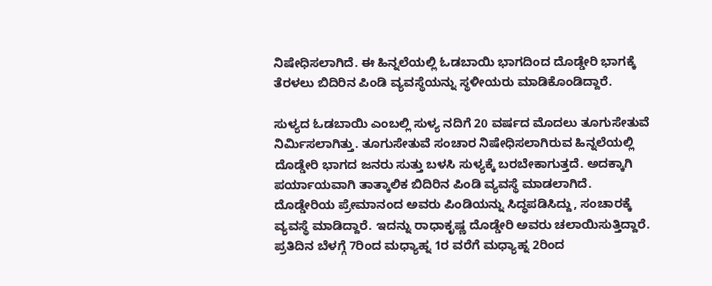ನಿಷೇಧಿಸಲಾಗಿದೆ. ಈ ಹಿನ್ನಲೆಯಲ್ಲಿ ಓಡಬಾಯಿ ಭಾಗದಿಂದ ದೊಡ್ಡೇರಿ ಭಾಗಕ್ಕೆ ತೆರಳಲು ಬಿದಿರಿನ ಪಿಂಡಿ ವ್ಯವಸ್ಥೆಯನ್ನು ಸ್ಥಳೀಯರು ಮಾಡಿಕೊಂಡಿದ್ದಾರೆ.

ಸುಳ್ಯದ ಓಡಬಾಯಿ ಎಂಬಲ್ಲಿ ಸುಳ್ಯ ನದಿಗೆ 20 ವರ್ಷದ ಮೊದಲು ತೂಗುಸೇತುವೆ ನಿರ್ಮಿಸಲಾಗಿತ್ತು. ತೂಗುಸೇತುವೆ ಸಂಚಾರ ನಿಷೇಧಿಸಲಾಗಿರುವ ಹಿನ್ನಲೆಯಲ್ಲಿ ದೊಡ್ಡೇರಿ ಭಾಗದ ಜನರು ಸುತ್ತು ಬಳಸಿ ಸುಳ್ಯಕ್ಕೆ ಬರಬೇಕಾಗುತ್ತದೆ. ಅದಕ್ಕಾಗಿ ಪರ್ಯಾಯವಾಗಿ ತಾತ್ಕಾಲಿಕ ಬಿದಿರಿನ ಪಿಂಡಿ ವ್ಯವಸ್ಥೆ ಮಾಡಲಾಗಿದೆ. ದೊಡ್ಡೇರಿಯ ಪ್ರೇಮಾನಂದ ಅವರು ಪಿಂಡಿಯನ್ನು ಸಿದ್ಧಪಡಿಸಿದ್ದು, ಸಂಚಾರಕ್ಕೆ ವ್ಯವಸ್ಥೆ ಮಾಡಿದ್ದಾರೆ. ಇದನ್ನು ರಾಧಾಕೃಷ್ಣ ದೊಡ್ಡೇರಿ ಅವರು ಚಲಾಯಿಸುತ್ತಿದ್ದಾರೆ. ಪ್ರತಿದಿನ ಬೆಳಗ್ಗೆ 7ರಿಂದ ಮಧ್ಯಾಹ್ನ 1ರ ವರೆಗೆ ಮಧ್ಯಾಹ್ನ 2ರಿಂದ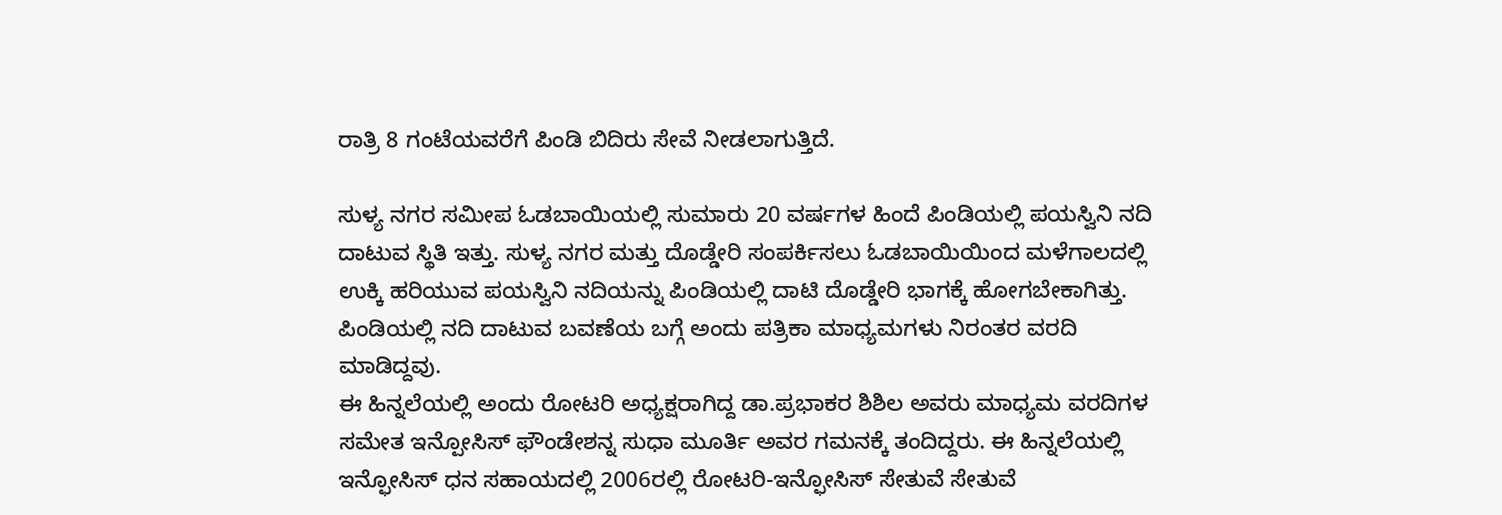ರಾತ್ರಿ 8 ಗಂಟೆಯವರೆಗೆ ಪಿಂಡಿ ಬಿದಿರು ಸೇವೆ ನೀಡಲಾಗುತ್ತಿದೆ.

ಸುಳ್ಯ ನಗರ ಸಮೀಪ ಓಡಬಾಯಿಯಲ್ಲಿ ಸುಮಾರು 20 ವರ್ಷಗಳ ಹಿಂದೆ ಪಿಂಡಿಯಲ್ಲಿ ಪಯಸ್ವಿನಿ ನದಿ ದಾಟುವ ಸ್ಥಿತಿ ಇತ್ತು. ಸುಳ್ಯ ನಗರ ಮತ್ತು ದೊಡ್ಡೇರಿ ಸಂಪರ್ಕಿಸಲು ಓಡಬಾಯಿಯಿಂದ ಮಳೆಗಾಲದಲ್ಲಿ ಉಕ್ಕಿ ಹರಿಯುವ ಪಯಸ್ವಿನಿ ನದಿಯನ್ನು ಪಿಂಡಿಯಲ್ಲಿ ದಾಟಿ ದೊಡ್ಡೇರಿ ಭಾಗಕ್ಕೆ ಹೋಗಬೇಕಾಗಿತ್ತು. ಪಿಂಡಿಯಲ್ಲಿ ನದಿ ದಾಟುವ ಬವಣೆಯ ಬಗ್ಗೆ ಅಂದು ಪತ್ರಿಕಾ ಮಾಧ್ಯಮಗಳು ನಿರಂತರ ವರದಿ ಮಾಡಿದ್ದವು.
ಈ ಹಿನ್ನಲೆಯಲ್ಲಿ ಅಂದು ರೋಟರಿ ಅಧ್ಯಕ್ಷರಾಗಿದ್ದ ಡಾ.ಪ್ರಭಾಕರ ಶಿಶಿಲ ಅವರು ಮಾಧ್ಯಮ ವರದಿಗಳ ಸಮೇತ ಇನ್ಪೋಸಿಸ್ ಫೌಂಡೇಶನ್ನ ಸುಧಾ ಮೂರ್ತಿ ಅವರ ಗಮನಕ್ಕೆ ತಂದಿದ್ದರು. ಈ ಹಿನ್ನಲೆಯಲ್ಲಿ ಇನ್ಫೋಸಿಸ್ ಧನ ಸಹಾಯದಲ್ಲಿ 2006ರಲ್ಲಿ ರೋಟರಿ-ಇನ್ಫೋಸಿಸ್ ಸೇತುವೆ ಸೇತುವೆ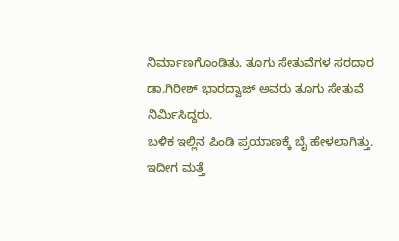ನಿರ್ಮಾಣಗೊಂಡಿತು. ತೂಗು ಸೇತುವೆಗಳ ಸರದಾರ ಡಾ.ಗಿರೀಶ್ ಭಾರದ್ವಾಜ್ ಅವರು ತೂಗು ಸೇತುವೆ ನಿರ್ಮಿಸಿದ್ದರು.
ಬಳಿಕ ಇಲ್ಲಿನ ಪಿಂಡಿ ಪ್ರಯಾಣಕ್ಕೆ ಬೈ ಹೇಳಲಾಗಿತ್ತು. ಇದೀಗ ಮತ್ತೆ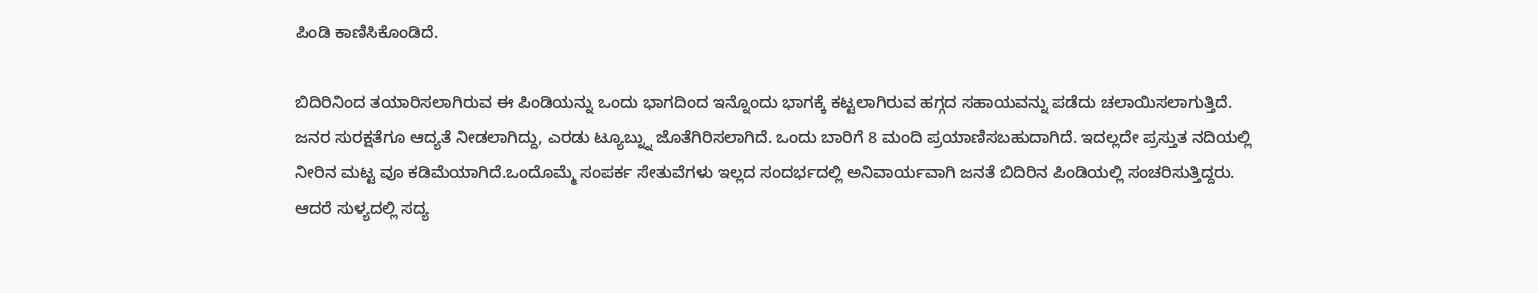ಪಿಂಡಿ ಕಾಣಿಸಿಕೊಂಡಿದೆ.

ಬಿದಿರಿನಿಂದ ತಯಾರಿಸಲಾಗಿರುವ ಈ ಪಿಂಡಿಯನ್ನು ಒಂದು ಭಾಗದಿಂದ ಇನ್ನೊಂದು ಭಾಗಕ್ಕೆ ಕಟ್ಟಲಾಗಿರುವ ಹಗ್ಗದ ಸಹಾಯವನ್ನು ಪಡೆದು ಚಲಾಯಿಸಲಾಗುತ್ತಿದೆ. ಜನರ ಸುರಕ್ಷತೆಗೂ ಆದ್ಯತೆ ನೀಡಲಾಗಿದ್ದು, ಎರಡು ಟ್ಯೂಬ್ನ್ನು ಜೊತೆಗಿರಿಸಲಾಗಿದೆ. ಒಂದು ಬಾರಿಗೆ 8 ಮಂದಿ ಪ್ರಯಾಣಿಸಬಹುದಾಗಿದೆ. ಇದಲ್ಲದೇ ಪ್ರಸ್ತುತ ನದಿಯಲ್ಲಿ ನೀರಿನ ಮಟ್ಟ ವೂ ಕಡಿಮೆಯಾಗಿದೆ.ಒಂದೊಮ್ಮೆ ಸಂಪರ್ಕ ಸೇತುವೆಗಳು ಇಲ್ಲದ ಸಂದರ್ಭದಲ್ಲಿ ಅನಿವಾರ್ಯವಾಗಿ ಜನತೆ ಬಿದಿರಿನ ಪಿಂಡಿಯಲ್ಲಿ ಸಂಚರಿಸುತ್ತಿದ್ದರು. ಆದರೆ ಸುಳ್ಯದಲ್ಲಿ ಸದ್ಯ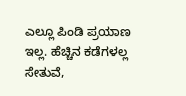ಎಲ್ಲೂ ಪಿಂಡಿ ಪ್ರಯಾಣ ಇಲ್ಲ. ಹೆಚ್ಚಿನ ಕಡೆಗಳಲ್ಲ ಸೇತುವೆ,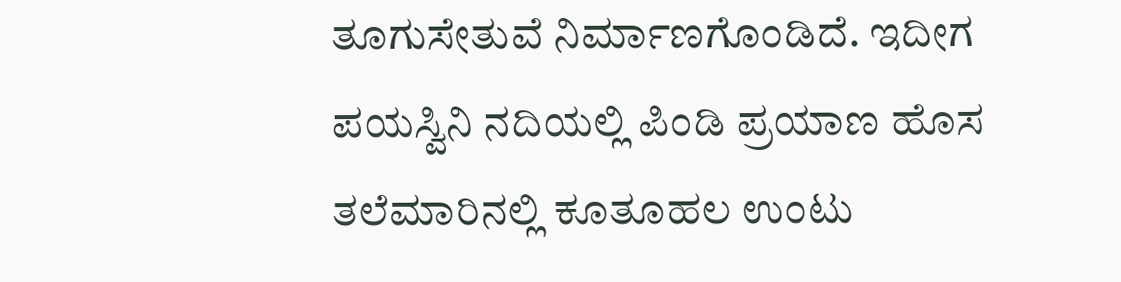ತೂಗುಸೇತುವೆ ನಿರ್ಮಾಣಗೊಂಡಿದೆ. ಇದೀಗ ಪಯಸ್ವಿನಿ ನದಿಯಲ್ಲಿ ಪಿಂಡಿ ಪ್ರಯಾಣ ಹೊಸ ತಲೆಮಾರಿನಲ್ಲಿ ಕೂತೂಹಲ ಉಂಟು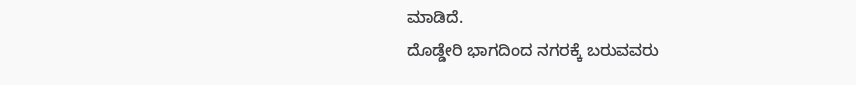ಮಾಡಿದೆ.
ದೊಡ್ಡೇರಿ ಭಾಗದಿಂದ ನಗರಕ್ಕೆ ಬರುವವರು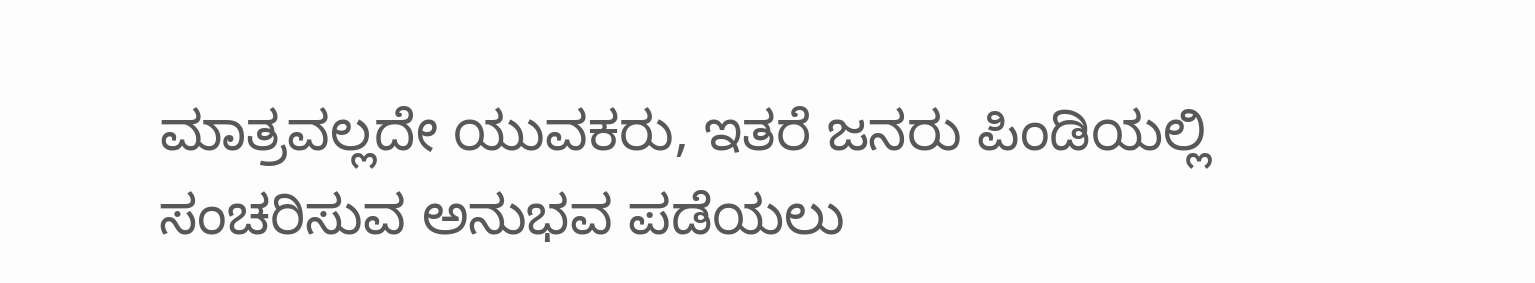ಮಾತ್ರವಲ್ಲದೇ ಯುವಕರು, ಇತರೆ ಜನರು ಪಿಂಡಿಯಲ್ಲಿ ಸಂಚರಿಸುವ ಅನುಭವ ಪಡೆಯಲು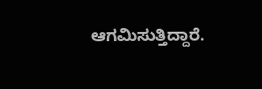ಆಗಮಿಸುತ್ತಿದ್ದಾರೆ.